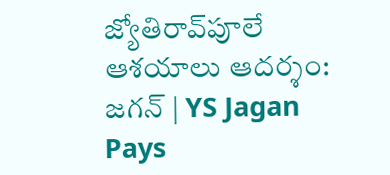జ్యోతిరావ్‌పూలే ఆశ‌యాలు ఆద‌ర్శం: జగన్‌ | YS Jagan Pays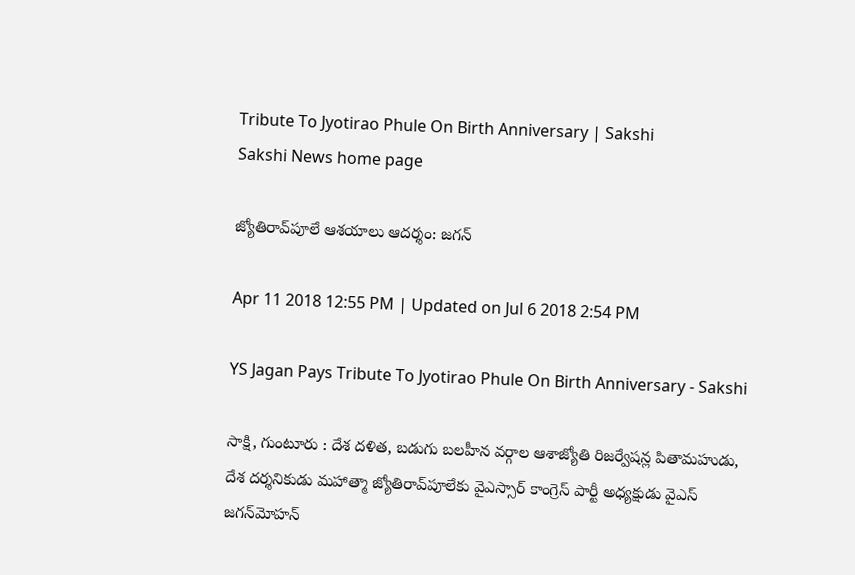Tribute To Jyotirao Phule On Birth Anniversary | Sakshi
Sakshi News home page

జ్యోతిరావ్‌పూలే ఆశ‌యాలు ఆద‌ర్శం: జగన్‌

Apr 11 2018 12:55 PM | Updated on Jul 6 2018 2:54 PM

YS Jagan Pays Tribute To Jyotirao Phule On Birth Anniversary - Sakshi

సాక్షి, గుంటూరు : దేశ దళిత, బడుగు బలహీన వర్గాల ఆశాజ్యోతి రిజర్వేషన్ల పితామహుడు, దేశ దర్శనికుడు మహాత్మా జ్యోతిరావ్‌పూలేకు వైఎస్సార్‌ కాంగ్రెస్‌ పార్టీ అధ్యక్షుడు వైఎస్‌ జగన్‌మోహన్‌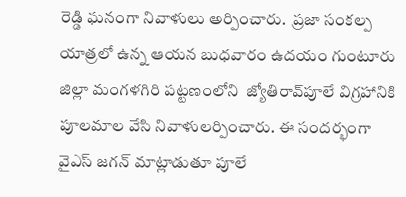రెడ్డి ఘనంగా నివాళులు అర్పించారు.  ప్ర‌జా సంక‌ల్ప యాత్ర‌లో ఉన్న ఆయన బుధవారం ఉదయం గుంటూరు జిల్లా మంగ‌ళ‌గిరి ప‌ట్ట‌ణంలోని  జ్యోతిరావ్‌పూలే విగ్ర‌హానికి పూల‌మాల వేసి నివాళుల‌ర్పించారు. ఈ సంద‌ర్భంగా వైఎస్ జ‌గ‌న్‌ మాట్లాడుతూ పూలే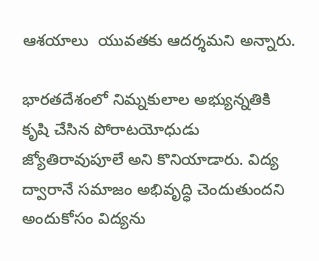ఆశ‌యాలు  యువతకు ఆద‌ర్శ‌మ‌ని అన్నారు.

భారతదేశంలో నిమ్న‌కులాల అభ్యున్నతికి కృషి చేసిన పోరాటయోధుడు జ్యోతిరావుపూలే అని కొనియాడారు. విద్య ద్వారానే సమాజం అభివృద్ధి చెందుతుందని అందుకోసం విద్యను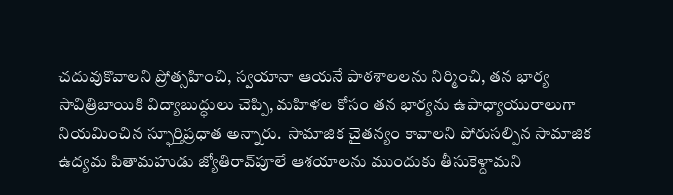చదువుకొవాలని ప్రోత్సహించి, స్వయానా ఆయనే పాఠశాలలను నిర్మించి, తన భార్య సావిత్రిబాయికి విద్యాబుద్ధులు చెప్పి, మహిళల కోసం తన భార్యను ఉపాధ్యాయురాలుగా నియమించిన స్ఫూర్తిప్రధాత అన్నారు.  సామాజిక చైతన్యం కావాలని పోరుసల్పిన సామాజిక ఉద్యమ పితామహుడు జ్యోతిరావ్‌పూలే ఆశయాలను ముందుకు తీసుకెళ్దామ‌ని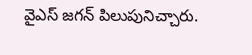వైఎస్‌ జ‌గ‌న్ పిలుపునిచ్చారు.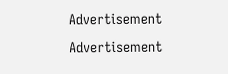Advertisement
Advertisement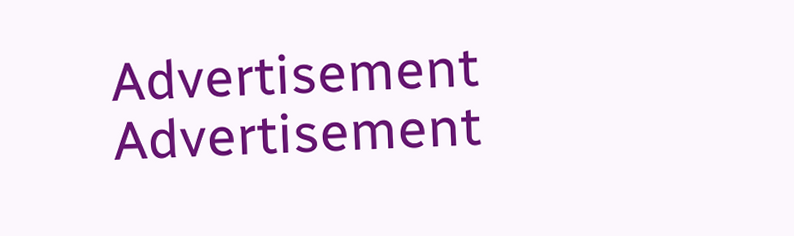Advertisement
Advertisement